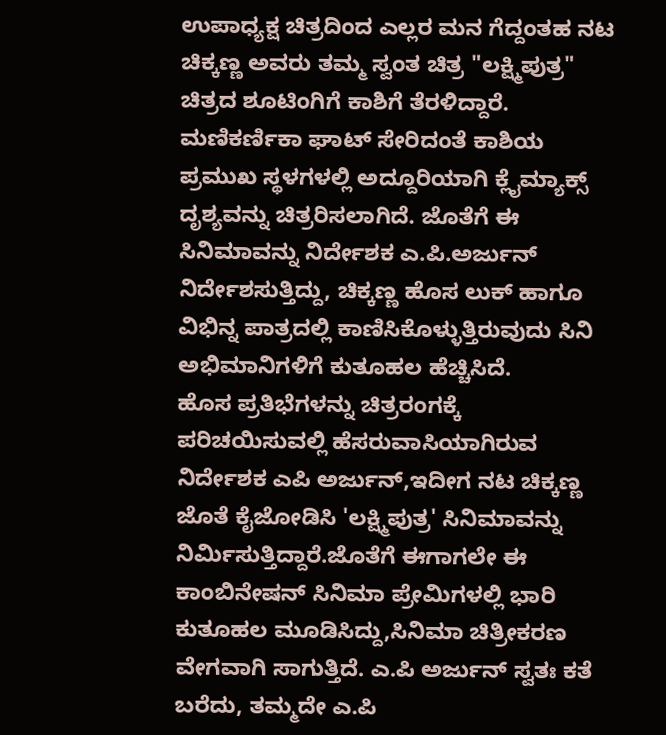ಉಪಾಧ್ಯಕ್ಷ ಚಿತ್ರದಿಂದ ಎಲ್ಲರ ಮನ ಗೆದ್ದಂತಹ ನಟ ಚಿಕ್ಕಣ್ಣ ಅವರು ತಮ್ಮ ಸ್ವಂತ ಚಿತ್ರ "ಲಕ್ಷ್ಮಿಪುತ್ರ" ಚಿತ್ರದ ಶೂಟಿಂಗಿಗೆ ಕಾಶಿಗೆ ತೆರಳಿದ್ದಾರೆ. ಮಣಿಕರ್ಣಿಕಾ ಘಾಟ್ ಸೇರಿದಂತೆ ಕಾಶಿಯ ಪ್ರಮುಖ ಸ್ಥಳಗಳಲ್ಲಿ ಅದ್ದೂರಿಯಾಗಿ ಕ್ಲೈಮ್ಯಾಕ್ಸ್ ದೃಶ್ಯವನ್ನು ಚಿತ್ರರಿಸಲಾಗಿದೆ. ಜೊತೆಗೆ ಈ ಸಿನಿಮಾವನ್ನು ನಿರ್ದೇಶಕ ಎ.ಪಿ.ಅರ್ಜುನ್ ನಿರ್ದೇಶಸುತ್ತಿದ್ದು, ಚಿಕ್ಕಣ್ಣ ಹೊಸ ಲುಕ್ ಹಾಗೂ ವಿಭಿನ್ನ ಪಾತ್ರದಲ್ಲಿ ಕಾಣಿಸಿಕೊಳ್ಳುತ್ತಿರುವುದು ಸಿನಿ ಅಭಿಮಾನಿಗಳಿಗೆ ಕುತೂಹಲ ಹೆಚ್ಚಿಸಿದೆ.
ಹೊಸ ಪ್ರತಿಭೆಗಳನ್ನು ಚಿತ್ರರಂಗಕ್ಕೆ ಪರಿಚಯಿಸುವಲ್ಲಿ ಹೆಸರುವಾಸಿಯಾಗಿರುವ ನಿರ್ದೇಶಕ ಎಪಿ ಅರ್ಜುನ್,ಇದೀಗ ನಟ ಚಿಕ್ಕಣ್ಣ ಜೊತೆ ಕೈಜೋಡಿಸಿ 'ಲಕ್ಷ್ಮಿಪುತ್ರ' ಸಿನಿಮಾವನ್ನು ನಿರ್ಮಿಸುತ್ತಿದ್ದಾರೆ.ಜೊತೆಗೆ ಈಗಾಗಲೇ ಈ ಕಾಂಬಿನೇಷನ್ ಸಿನಿಮಾ ಪ್ರೇಮಿಗಳಲ್ಲಿ ಭಾರಿ ಕುತೂಹಲ ಮೂಡಿಸಿದ್ದು,ಸಿನಿಮಾ ಚಿತ್ರೀಕರಣ ವೇಗವಾಗಿ ಸಾಗುತ್ತಿದೆ. ಎ.ಪಿ ಅರ್ಜುನ್ ಸ್ವತಃ ಕತೆ ಬರೆದು, ತಮ್ಮದೇ ಎ.ಪಿ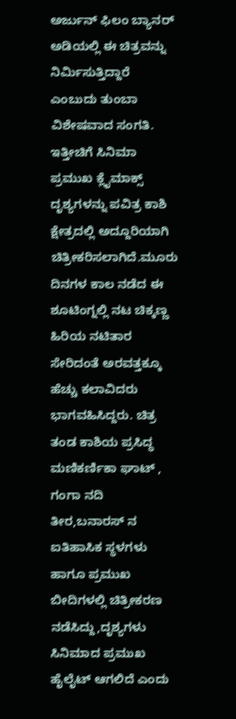ಅರ್ಜುನ್ ಫಿಲಂ ಬ್ಯಾನರ್ ಅಡಿಯಲ್ಲಿ ಈ ಚಿತ್ರವನ್ನು ನಿರ್ಮಿಸುತ್ತಿದ್ದಾರೆ ಎಂಬುದು ತುಂಬಾ ವಿಶೇಷವಾದ ಸಂಗತಿ.
ಇತ್ತೀಚಿಗೆ ಸಿನಿಮಾ ಪ್ರಮುಖ ಕ್ಲೈಮಾಕ್ಸ್ ದೃಶ್ಯಗಳನ್ನು ಪವಿತ್ರ ಕಾಶಿ ಕ್ಷೇತ್ರದಲ್ಲಿ ಅದ್ದೂರಿಯಾಗಿ ಚಿತ್ರೀಕರಿಸಲಾಗಿದೆ.ಮೂರು ದಿನಗಳ ಕಾಲ ನಡೆದ ಈ ಶೂಟಿಂಗ್ನಲ್ಲಿ ನಟ ಚಿಕ್ಕಣ್ಣ ಹಿರಿಯ ನಟಿತಾರ ಸೇರಿದಂತೆ ಅರವತ್ತಕ್ಕೂ ಹೆಚ್ಚು ಕಲಾವಿದರು ಭಾಗವಹಿಸಿದ್ದರು. ಚಿತ್ರ ತಂಡ ಕಾಶಿಯ ಪ್ರಸಿದ್ಧ ಮಣಿಕರ್ಣಿಕಾ ಘಾಟ್ , ಗಂಗಾ ನದಿ ತೀರ,ಬನಾರಸ್ ನ ಐತಿಹಾಸಿಕ ಸ್ಥಳಗಳು ಹಾಗೂ ಪ್ರಮುಖ ಬೀದಿಗಳಲ್ಲಿ ಚಿತ್ರೀಕರಣ ನಡೆಸಿದ್ದು,ದೃಶ್ಯಗಳು ಸಿನಿಮಾದ ಪ್ರಮುಖ ಹೈಲೈಟ್ ಆಗಲಿದೆ ಎಂದು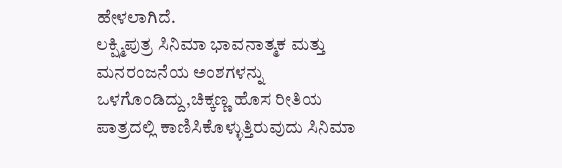ಹೇಳಲಾಗಿದೆ.
ಲಕ್ಷ್ಮಿಪುತ್ರ ಸಿನಿಮಾ ಭಾವನಾತ್ಮಕ ಮತ್ತು ಮನರಂಜನೆಯ ಅಂಶಗಳನ್ನು ಒಳಗೊಂಡಿದ್ದು,ಚಿಕ್ಕಣ್ಣ ಹೊಸ ರೀತಿಯ ಪಾತ್ರದಲ್ಲಿ ಕಾಣಿಸಿಕೊಳ್ಳುತ್ತಿರುವುದು ಸಿನಿಮಾ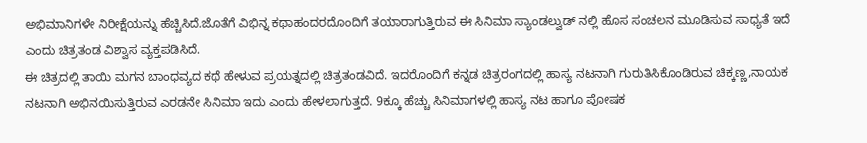ಅಭಿಮಾನಿಗಳೇ ನಿರೀಕ್ಷೆಯನ್ನು ಹೆಚ್ಚಿಸಿದೆ.ಜೊತೆಗೆ ವಿಭಿನ್ನ ಕಥಾಹಂದರದೊಂದಿಗೆ ತಯಾರಾಗುತ್ತಿರುವ ಈ ಸಿನಿಮಾ ಸ್ಯಾಂಡಲ್ವುಡ್ ನಲ್ಲಿ ಹೊಸ ಸಂಚಲನ ಮೂಡಿಸುವ ಸಾಧ್ಯತೆ ಇದೆ ಎಂದು ಚಿತ್ರತಂಡ ವಿಶ್ವಾಸ ವ್ಯಕ್ತಪಡಿಸಿದೆ.
ಈ ಚಿತ್ರದಲ್ಲಿ ತಾಯಿ ಮಗನ ಬಾಂಧವ್ಯದ ಕಥೆ ಹೇಳುವ ಪ್ರಯತ್ನದಲ್ಲಿ ಚಿತ್ರತಂಡವಿದೆ. ಇದರೊಂದಿಗೆ ಕನ್ನಡ ಚಿತ್ರರಂಗದಲ್ಲಿ ಹಾಸ್ಯ ನಟನಾಗಿ ಗುರುತಿಸಿಕೊಂಡಿರುವ ಚಿಕ್ಕಣ್ಣ,ನಾಯಕ ನಟನಾಗಿ ಅಭಿನಯಿಸುತ್ತಿರುವ ಎರಡನೇ ಸಿನಿಮಾ ಇದು ಎಂದು ಹೇಳಲಾಗುತ್ತದೆ. 9ಕ್ಕೂ ಹೆಚ್ಚು ಸಿನಿಮಾಗಳಲ್ಲಿ ಹಾಸ್ಯ ನಟ ಹಾಗೂ ಪೋಷಕ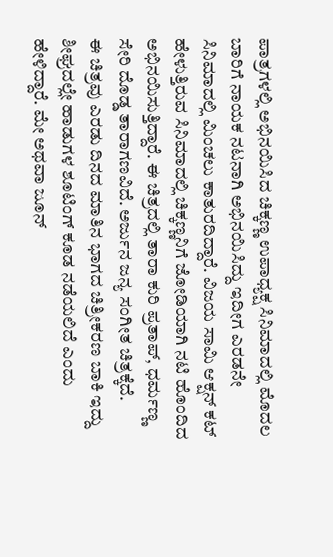ಪಾತ್ರಗಳಲ್ಲಿ ಅಭಿನಯಿಸಿದ ಚಿಕ್ಕಣ್ಣ ಉಪಾಧ್ಯಕ್ಷ ಸಿನಿಮಾದಲ್ಲಿ ಮೊದಲ ಬಾರಿಗೆ ನಾಯಕ ನಟನಾಗಿ ಅಭಿನಯಿಸಿದ್ದು ಇದೀಗ ಎರಡನೇ ಸಿನಿಮಾದಲ್ಲಿ ಮಿಂಚಲು ಕಾತುರದಿದ್ದಾರೆ. ವಿಜಯ ಸಾಮಿ ಆಕ್ಷನ್ ಕಟ್ ಹೇಳುತ್ತಿರುವ ಸಿನಿಮಾದಲ್ಲಿ ಚಿಕ್ಕಣ್ಣನಿಗೆ ಜೋಡಿಯಾಗಿ ನಟಿ ಹೊಂದಿದ ಅಭಿನಯಿಸುತ್ತಿದ್ದಾರೆ. ಈ ಚಿತ್ರದಲ್ಲಿ ತಾರಾ ಕುರಿ ಪ್ರತಾಪ್, ಧರ್ಮಣ್ಣ ಸೇರಿ ದೊಡ್ಡ ತಾರಾಗಣವಿದೆ. ಅರ್ಜುನ ಜನ್ಯ ಸಂಗೀತ ಚಿತ್ರಕ್ಕೆದೆ.
ಈ ಚಿತ್ರವು ಎರಡು ದಿನದ ಮಾತಿನ ಭಾಗದ ಚಿತ್ರೀಕರಣ ಬಾಕಿ ಇದ್ದು ಶೀಘ್ರದಲ್ಲೇ ಹಾಡುಗಳ ಶೂಟಿಂಗ್ ಕೂಡ ನಡೆಯಲಿದೆ ಎಂದು ಹೇಳಿದ್ದಾರೆ. ಮೇ ಅಥವಾ ಜೂನ್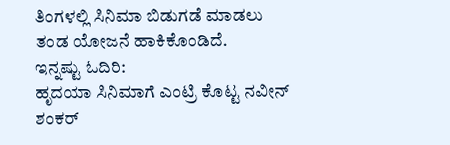ತಿಂಗಳಲ್ಲಿ ಸಿನಿಮಾ ಬಿಡುಗಡೆ ಮಾಡಲು ತಂಡ ಯೋಜನೆ ಹಾಕಿಕೊಂಡಿದೆ.
ಇನ್ನಷ್ಟು ಓದಿರಿ:
ಹೃದಯಾ ಸಿನಿಮಾಗೆ ಎಂಟ್ರಿ ಕೊಟ್ಟ ನವೀನ್ ಶಂಕರ್